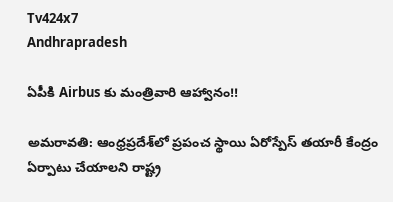Tv424x7
Andhrapradesh

ఏపీకి Airbus కు మంత్రివారి ఆహ్వానం!!

అమరావతి: ఆంధ్రప్రదేశ్‌లో ప్రపంచ స్థాయి ఏరోస్పేస్ తయారీ కేంద్రం ఏర్పాటు చేయాలని రాష్ట్ర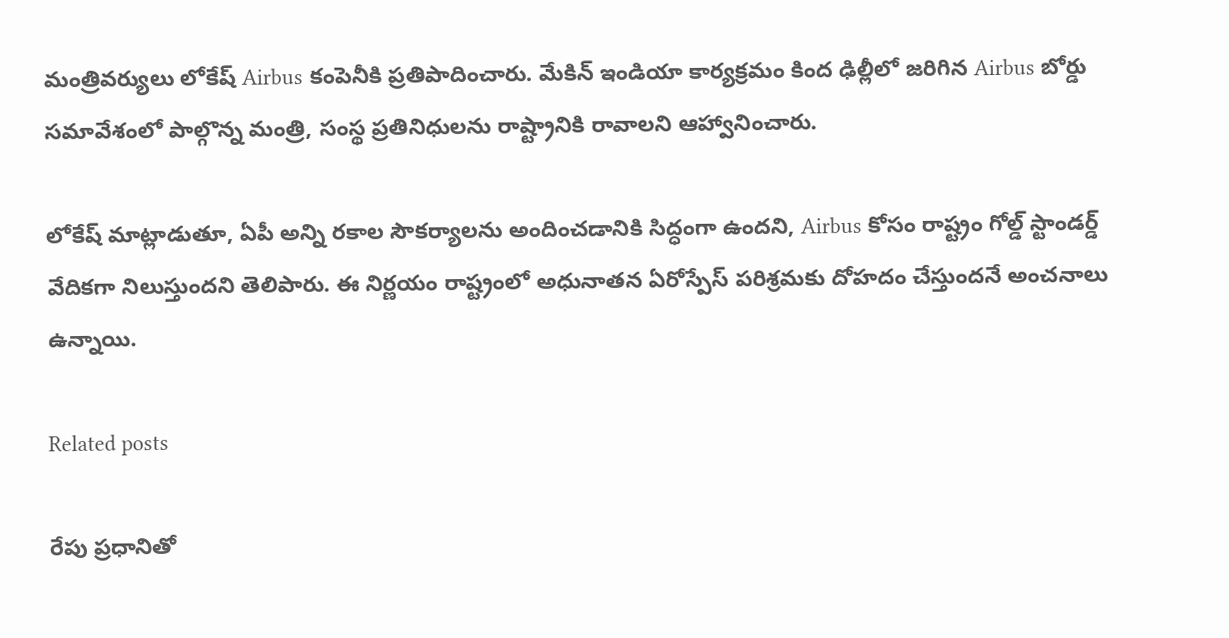మంత్రివర్యులు లోకేష్ Airbus కంపెనీకి ప్రతిపాదించారు. మేకిన్ ఇండియా కార్యక్రమం కింద ఢిల్లీలో జరిగిన Airbus బోర్డు సమావేశంలో పాల్గొన్న మంత్రి, సంస్థ ప్రతినిధులను రాష్ట్రానికి రావాలని ఆహ్వానించారు.

లోకేష్ మాట్లాడుతూ, ఏపీ అన్ని రకాల సౌకర్యాలను అందించడానికి సిద్ధంగా ఉందని, Airbus కోసం రాష్ట్రం గోల్డ్ స్టాండర్డ్ వేదికగా నిలుస్తుందని తెలిపారు. ఈ నిర్ణయం రాష్ట్రంలో అధునాతన ఏరోస్పేస్ పరిశ్రమకు దోహదం చేస్తుందనే అంచనాలు ఉన్నాయి.

Related posts

రేపు ప్రధానితో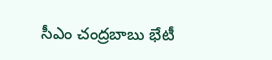సీఎం చంద్రబాబు భేటీ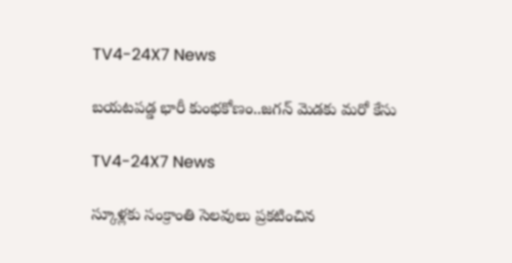TV4-24X7 News

బయటపడ్డ భారీ కుంభకోణం..జగన్ మెడకు మరో కేసు

TV4-24X7 News

స్కూళ్లకు సంక్రాంతి సెలవులు ప్రకటించిన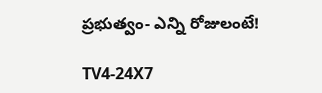ప్రభుత్వం- ఎన్ని రోజులంటే!

TV4-24X7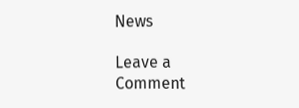News

Leave a Comment